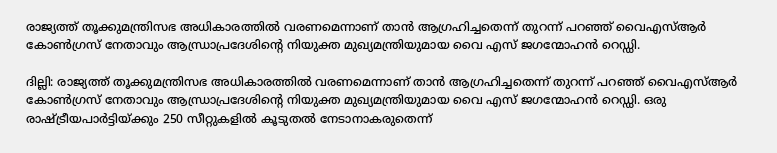രാജ്യത്ത്‌ തൂക്കുമന്ത്രിസഭ അധികാരത്തില്‍ വരണമെന്നാണ്‌ താന്‍ ആഗ്രഹിച്ചതെന്ന്‌ തുറന്ന്‌ പറഞ്ഞ്‌ വൈഎസ്‌ആര്‍ കോണ്‍ഗ്രസ്‌ നേതാവും ആന്ധ്രാപ്രദേശിന്റെ നിയുക്ത മുഖ്യമന്ത്രിയുമായ വൈ എസ്‌ ജഗന്മോഹന്‍ റെഡ്ഡി.

ദില്ലി: രാജ്യത്ത്‌ തൂക്കുമന്ത്രിസഭ അധികാരത്തില്‍ വരണമെന്നാണ്‌ താന്‍ ആഗ്രഹിച്ചതെന്ന്‌ തുറന്ന്‌ പറഞ്ഞ്‌ വൈഎസ്‌ആര്‍ കോണ്‍ഗ്രസ്‌ നേതാവും ആന്ധ്രാപ്രദേശിന്റെ നിയുക്ത മുഖ്യമന്ത്രിയുമായ വൈ എസ്‌ ജഗന്മോഹന്‍ റെഡ്ഡി. ഒരു രാഷ്ട്രീയപാര്‍ട്ടിയ്‌ക്കും 250 സീറ്റുകളില്‍ കൂടുതല്‍ നേടാനാകരുതെന്ന്‌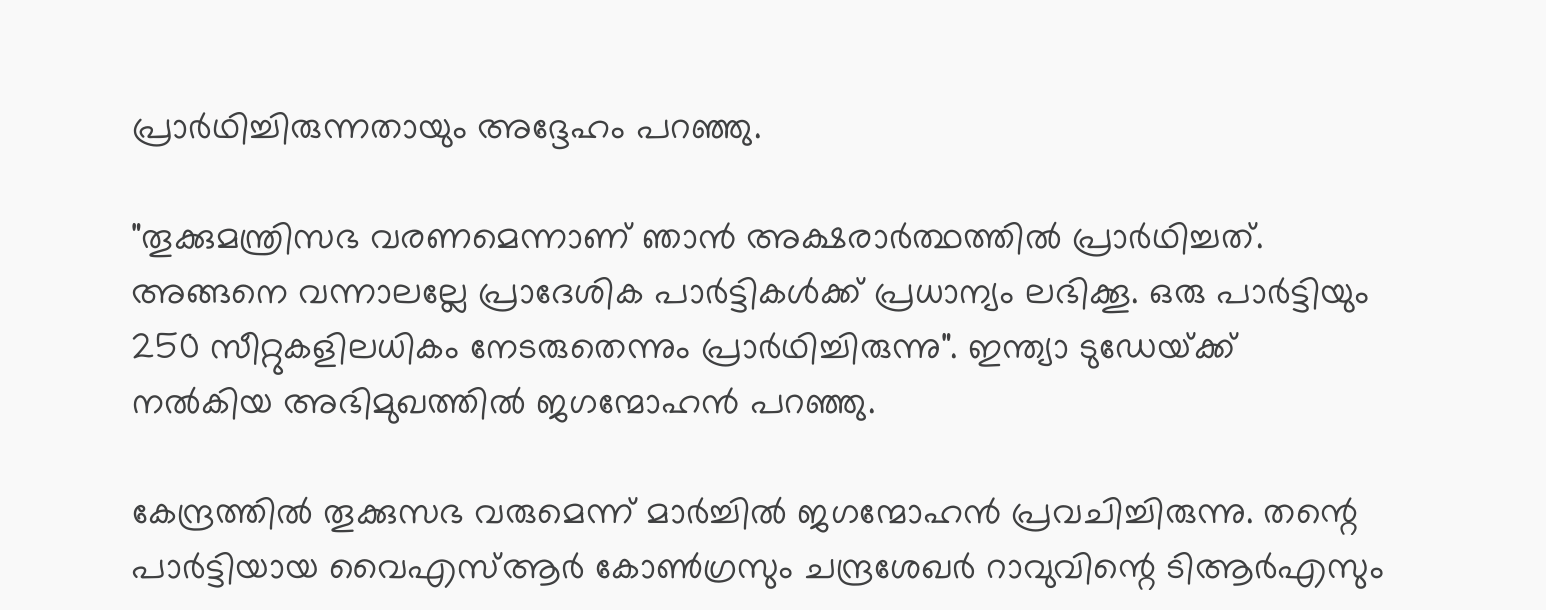പ്രാര്‍ഥിച്ചിരുന്നതായും അദ്ദേഹം പറഞ്ഞു.

"തൂക്കുമന്ത്രിസഭ വരണമെന്നാണ്‌ ഞാന്‍ അക്ഷരാര്‍ത്ഥത്തില്‍ പ്രാര്‍ഥിച്ചത്‌. അങ്ങനെ വന്നാലല്ലേ പ്രാദേശിക പാര്‍ട്ടികള്‍ക്ക്‌ പ്രധാന്യം ലഭിക്കൂ. ഒരു പാര്‍ട്ടിയും 250 സീറ്റുകളിലധികം നേടരുതെന്നും പ്രാര്‍ഥിച്ചിരുന്നു". ഇന്ത്യാ ടുഡേയ്‌ക്ക്‌ നല്‍കിയ അഭിമുഖത്തില്‍ ജഗന്മോഹന്‍ പറഞ്ഞു.

കേന്ദ്രത്തില്‍ തൂക്കുസഭ വരുമെന്ന്‌ മാര്‍ച്ചില്‍ ജഗന്മോഹന്‍ പ്രവചിച്ചിരുന്നു. തന്റെ പാര്‍ട്ടിയായ വൈഎസ്‌ആര്‍ കോണ്‍ഗ്രസും ചന്ദ്രശേഖര്‍ റാവുവിന്റെ ടിആര്‍എസും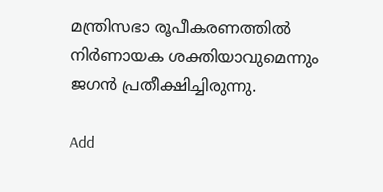മന്ത്രിസഭാ രൂപീകരണത്തില്‍ നിര്‍ണായക ശക്തിയാവുമെന്നും ജഗന്‍ പ്രതീക്ഷിച്ചിരുന്നു.

Add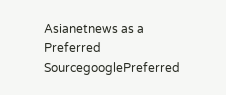Asianetnews as a Preferred SourcegooglePreferred